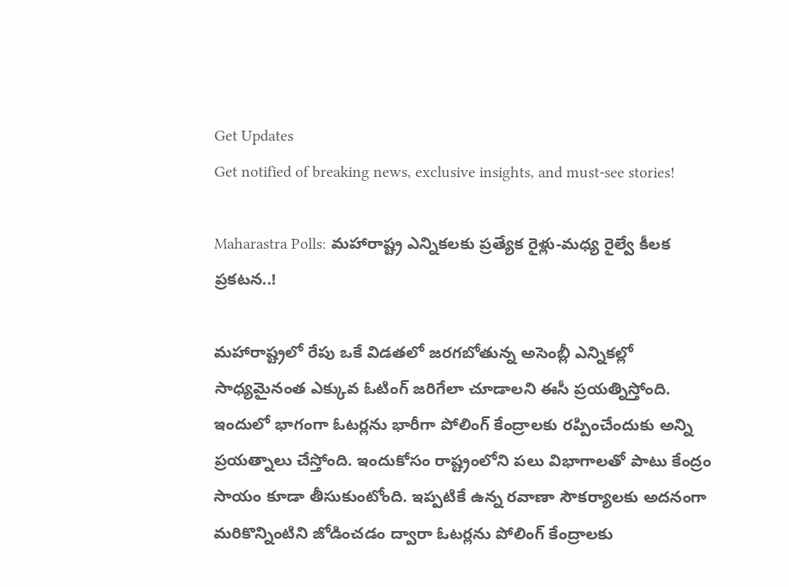Get Updates
Get notified of breaking news, exclusive insights, and must-see stories!

Maharastra Polls: మహారాష్ట్ర ఎన్నికలకు ప్రత్యేక రైళ్లు-మధ్య రైల్వే కీలక ప్రకటన..!

మహారాష్ట్రలో రేపు ఒకే విడతలో జరగబోతున్న అసెంబ్లీ ఎన్నికల్లో సాధ్యమైనంత ఎక్కువ ఓటింగ్ జరిగేలా చూడాలని ఈసీ ప్రయత్నిస్తోంది. ఇందులో భాగంగా ఓటర్లను భారీగా పోలింగ్ కేంద్రాలకు రప్పించేందుకు అన్ని ప్రయత్నాలు చేస్తోంది. ఇందుకోసం రాష్ట్రంలోని పలు విభాగాలతో పాటు కేంద్రం సాయం కూడా తీసుకుంటోంది. ఇప్పటికే ఉన్న రవాణా సౌకర్యాలకు అదనంగా మరికొన్నింటిని జోడించడం ద్వారా ఓటర్లను పోలింగ్ కేంద్రాలకు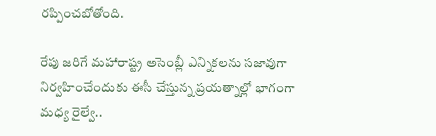రప్పించబోతోంది.

రేపు జరిగే మహారాష్ట్ర అసెంబ్లీ ఎన్నికలను సజావుగా నిర్వహించేందుకు ఈసీ చేస్తున్న ప్రయత్నాల్లో భాగంగా మధ్య రైల్వే..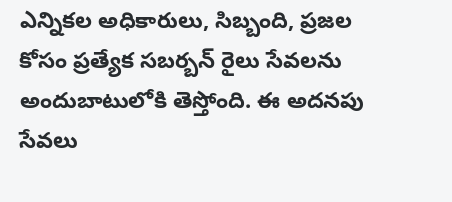ఎన్నికల అధికారులు, సిబ్బంది, ప్రజల కోసం ప్రత్యేక సబర్బన్ రైలు సేవలను అందుబాటులోకి తెస్తోంది. ఈ అదనపు సేవలు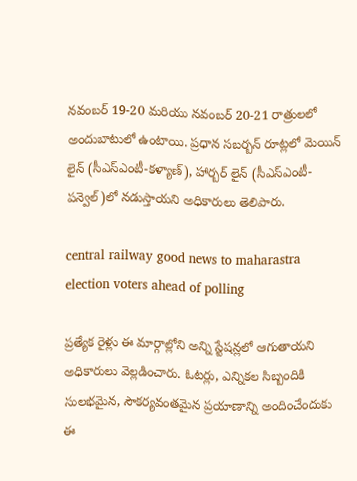నవంబర్ 19-20 మరియు నవంబర్ 20-21 రాత్రులలో అందుబాటులో ఉంటాయి. ప్రధాన సబర్బన్ రూట్లలో మెయిన్ లైన్ (సీఎస్ఎంటీ-కళ్యాణ్), హార్బర్ లైన్ (సీఎస్ఎంటీ-పన్వెల్)లో నడుస్తాయని అధికారులు తెలిపారు.

central railway good news to maharastra election voters ahead of polling

ప్రత్యేక రైళ్లు ఈ మార్గాల్లోని అన్ని స్టేషన్లలో ఆగుతాయని అధికారులు వెల్లడించారు. ఓటర్లు, ఎన్నికల సిబ్బందికి సులభమైన, సౌకర్యవంతమైన ప్రయాణాన్ని అందించేందుకు ఈ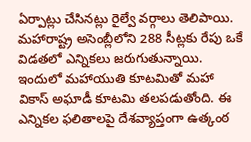ఏర్పాట్లు చేసినట్లు రైల్వే వర్గాలు తెలిపాయి. మహారాష్ట్ర అసెంబ్లీలోని 288 సీట్లకు రేపు ఒకే విడతలో ఎన్నికలు జరుగుతున్నాయి. ఇందులో మహాయుతి కూటమితో మహా వికాస్ అఘాడీ కూటమి తలపడుతోంది. ఈ ఎన్నికల ఫలితాలపై దేశవ్యాప్తంగా ఉత్కంఠ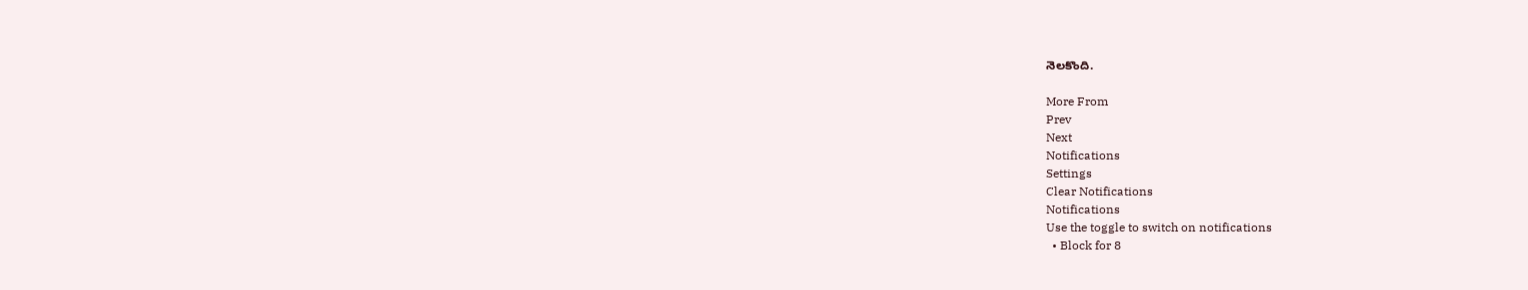నెలకొంది.

More From
Prev
Next
Notifications
Settings
Clear Notifications
Notifications
Use the toggle to switch on notifications
  • Block for 8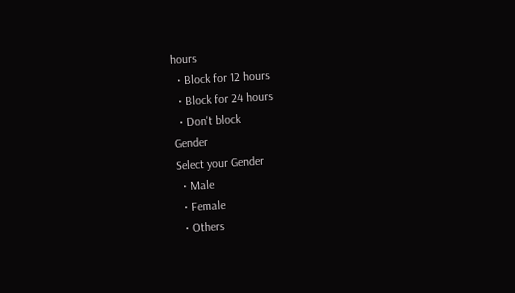hours
  • Block for 12 hours
  • Block for 24 hours
  • Don't block
Gender
Select your Gender
  • Male
  • Female
  • Others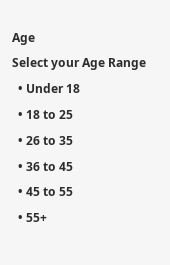Age
Select your Age Range
  • Under 18
  • 18 to 25
  • 26 to 35
  • 36 to 45
  • 45 to 55
  • 55+